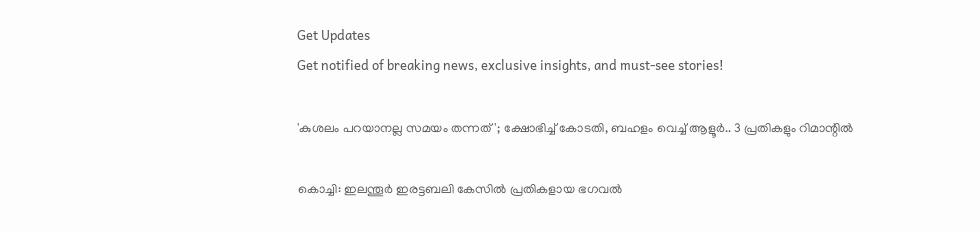Get Updates
Get notified of breaking news, exclusive insights, and must-see stories!

'കുശലം പറയാനല്ല സമയം തന്നത്'; ക്ഷോഭിച്ച് കോടതി, ബഹളം വെച്ച് ആളൂർ.. 3 പ്രതികളും റിമാന്റിൽ

കൊച്ചി: ഇലന്തൂർ ഇരട്ടബലി കേസിൽ പ്രതികളായ ഭഗവൽ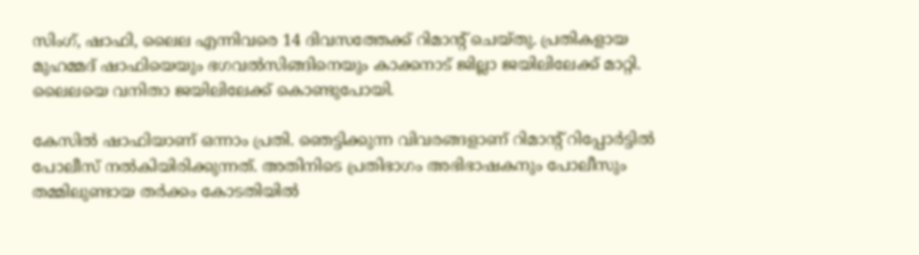സിംഗ്, ഷാഫി, ലൈല എന്നിവരെ 14 ദിവസത്തേക്ക് റിമാന്റ് ചെയ്തു. പ്രതികളായ മുഹമ്മദ് ഷാഫിയെയും ഭഗവല്‍സിങ്ങിനെയും കാക്കനാട് ജില്ലാ ജയിലിലേക്ക് മാറ്റി. ലൈലയെ വനിതാ ജയിലിലേക്ക് കൊണ്ടുപോയി.

കേസിൽ ഷാഫിയാണ് ഒന്നാം പ്രതി. ഞെട്ടിക്കുന്ന വിവരങ്ങളാണ് റിമാന്റ് റിപ്പോർട്ടിൽ പോലീസ് നൽകിയിരിക്കുന്നത്. അതിനിടെ പ്രതിഭാഗം അഭിഭാഷകനും പോലീസും തമ്മിലുണ്ടായ തർക്കം കോടതിയിൽ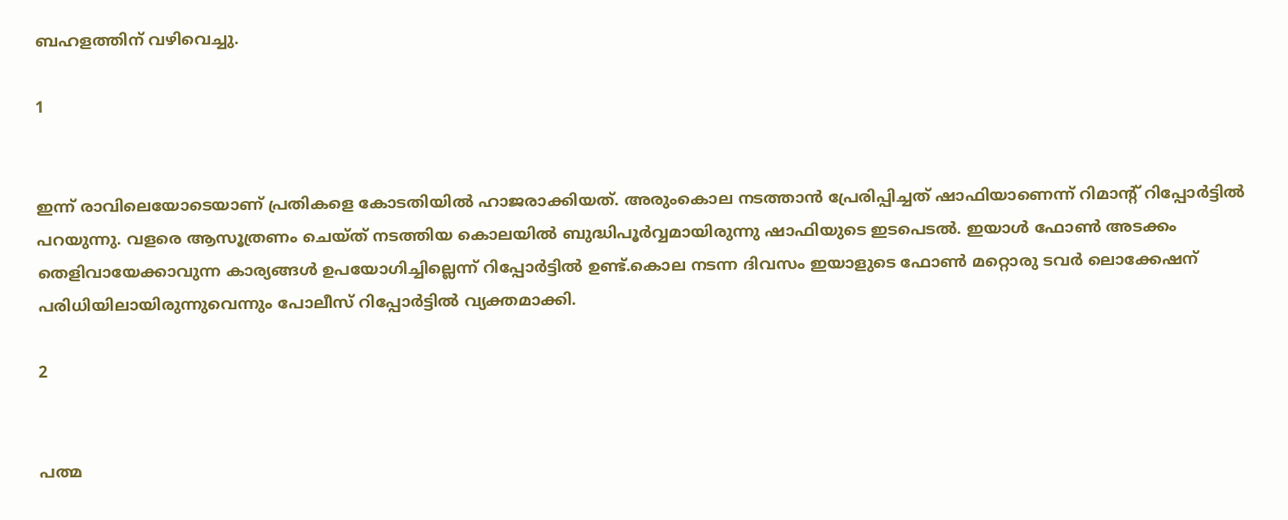ബഹളത്തിന് വഴിവെച്ചു.

1


ഇന്ന് രാവിലെയോടെയാണ് പ്രതികളെ കോടതിയിൽ ഹാജരാക്കിയത്. അരുംകൊല നടത്താൻ പ്രേരിപ്പിച്ചത് ഷാഫിയാണെന്ന് റിമാന്റ് റിപ്പോർട്ടിൽ പറയുന്നു. വളരെ ആസൂത്രണം ചെയ്ത് നടത്തിയ കൊലയിൽ ബുദ്ധിപൂർവ്വമായിരുന്നു ഷാഫിയുടെ ഇടപെടൽ. ഇയാൾ ഫോൺ അടക്കം തെളിവായേക്കാവുന്ന കാര്യങ്ങൾ ഉപയോഗിച്ചില്ലെന്ന് റിപ്പോർട്ടിൽ ഉണ്ട്.കൊല നടന്ന ദിവസം ഇയാളുടെ ഫോൺ മറ്റൊരു ടവർ ലൊക്കേഷന് പരിധിയിലായിരുന്നുവെന്നും പോലീസ് റിപ്പോർട്ടിൽ വ്യക്തമാക്കി.

2


പത്മ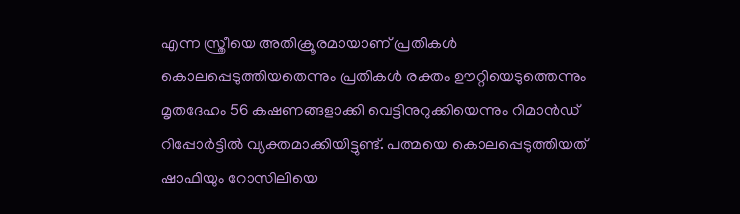എന്ന സ്ത്രീയെ അതിക്രൂരമായാണ് പ്രതികൾ കൊലപ്പെടുത്തിയതെന്നും പ്രതികള്‍ രക്തം ഊറ്റിയെടുത്തെന്നും മൃതദേഹം 56 കഷണങ്ങളാക്കി വെട്ടിനുറുക്കിയെന്നും റിമാന്‍ഡ് റിപ്പോര്‍ട്ടില്‍ വ്യക്തമാക്കിയിട്ടുണ്ട്. പത്മയെ കൊലപ്പെടുത്തിയത് ഷാഫിയും റോസിലിയെ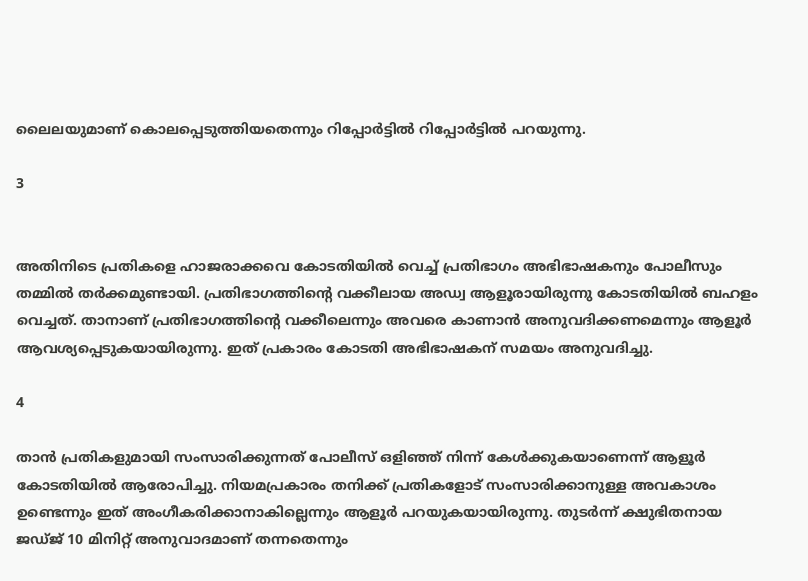ലൈലയുമാണ് കൊലപ്പെടുത്തിയതെന്നും റിപ്പോർട്ടിൽ റിപ്പോർട്ടിൽ പറയുന്നു.

3


അതിനിടെ പ്രതികളെ ഹാജരാക്കവെ കോടതിയിൽ വെച്ച് പ്രതിഭാഗം അഭിഭാഷകനും പോലീസും തമ്മില്‍ തര്‍ക്കമുണ്ടായി. പ്രതിഭാഗത്തിന്റെ വക്കീലായ അഡ്വ ആളൂരായിരുന്നു കോടതിയിൽ ബഹളം വെച്ചത്. താനാണ് പ്രതിഭാഗത്തിന്റെ വക്കീലെന്നും അവരെ കാണാൻ അനുവദിക്കണമെന്നും ആളൂർ ആവശ്യപ്പെടുകയായിരുന്നു. ഇത് പ്രകാരം കോടതി അഭിഭാഷകന് സമയം അനുവദിച്ചു.

4

താൻ പ്രതികളുമായി സംസാരിക്കുന്നത് പോലീസ് ഒളിഞ്ഞ് നിന്ന് കേൾക്കുകയാണെന്ന് ആളൂർ കോടതിയിൽ ആരോപിച്ചു. നിയമപ്രകാരം തനിക്ക് പ്രതികളോട് സംസാരിക്കാനുള്ള അവകാശം ഉണ്ടെന്നും ഇത് അംഗീകരിക്കാനാകില്ലെന്നും ആളൂർ പറയുകയായിരുന്നു. തുടർന്ന് ക്ഷുഭിതനായ ജഡ്ജ് 10 മിനിറ്റ് അനുവാദമാണ് തന്നതെന്നും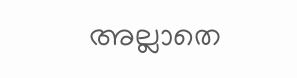അല്ലാതെ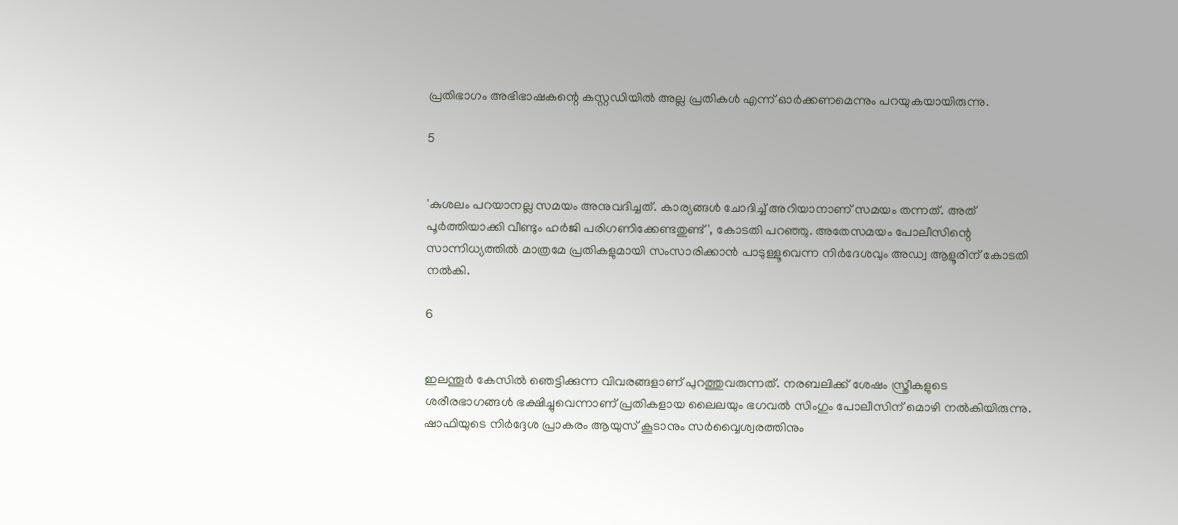പ്രതിഭാഗം അഭിഭാഷകന്റെ കസ്റ്റഡിയിൽ അല്ല പ്രതികൾ എന്ന് ഓർക്കണമെന്നും പറയുകയായിരുന്നു.

5


'കുശലം പറയാനല്ല സമയം അനുവദിച്ചത്. കാര്യങ്ങൾ ചോദിച്ച് അറിയാനാണ് സമയം തന്നത്. അത് പൂർത്തിയാക്കി വീണ്ടും ഹർജി പരിഗണിക്കേണ്ടതുണ്ട്', കോടതി പറഞ്ഞു. അതേസമയം പോലീസിന്റെ സാന്നിധ്യത്തില്‍ മാത്രമേ പ്രതികളുമായി സംസാരിക്കാന്‍ പാടുള്ളൂവെന്ന നിര്‍ദേശവും അഡ്വ ആളൂരിന് കോടതി നല്‍കി.

6


ഇലന്തൂർ കേസിൽ ഞെട്ടിക്കുന്ന വിവരങ്ങളാണ് പുറത്തുവരുന്നത്. നരബലിക്ക് ശേഷം സ്ത്രീകളുടെ ശരീരഭാഗങ്ങൾ ഭക്ഷിച്ചുവെന്നാണ് പ്രതികളായ ലൈലയും ഭഗവൽ സിംഗും പോലീസിന് മൊഴി നൽകിയിരുന്നു. ഷാഫിയുടെ നിർദ്ദേശ പ്രാകരം ആയുസ് കൂടാനും സർവ്വൈശ്വരത്തിനും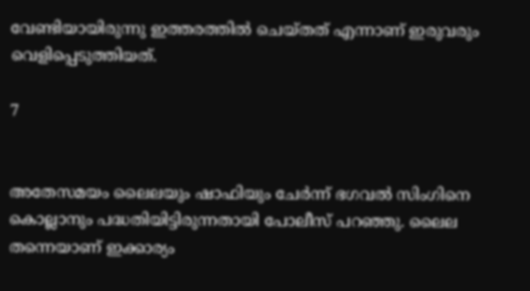വേണ്ടിയായിരുന്നു ഇത്തരത്തിൽ ചെയ്തത് എന്നാണ് ഇരുവരും വെളിപ്പെടുത്തിയത്.

7


അതേസമയം ലൈലയും ഷാഫിയും ചേർന്ന് ഭഗവൽ സിംഗിനെ കൊല്ലാനും പദ്ധതിയിട്ടിരുന്നതായി പോലീസ് പറഞ്ഞു. ലൈല തന്നെയാണ് ഇക്കാര്യം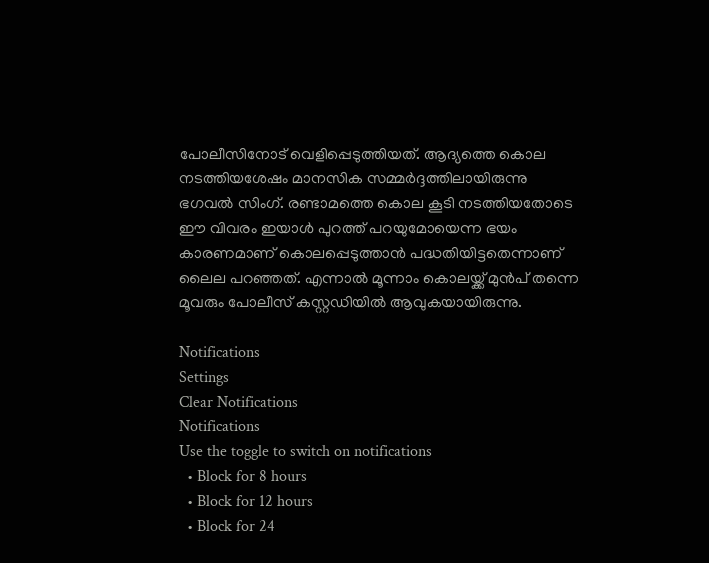പോലീസിനോട് വെളിപ്പെടുത്തിയത്. ആദ്യത്തെ കൊല നടത്തിയശേഷം മാനസിക സമ്മർദ്ദത്തിലായിരുന്നു ഭഗവൽ സിംഗ്. രണ്ടാമത്തെ കൊല കൂടി നടത്തിയതോടെ ഈ വിവരം ഇയാൾ പുറത്ത് പറയുമോയെന്ന ഭയം കാരണമാണ് കൊലപ്പെടുത്താൻ പദ്ധതിയിട്ടതെന്നാണ് ലൈല പറഞ്ഞത്. എന്നാൽ മൂന്നാം കൊലയ്ക്ക് മുൻപ് തന്നെ മൂവരും പോലീസ് കസ്റ്റഡിയിൽ ആവുകയായിരുന്നു.

Notifications
Settings
Clear Notifications
Notifications
Use the toggle to switch on notifications
  • Block for 8 hours
  • Block for 12 hours
  • Block for 24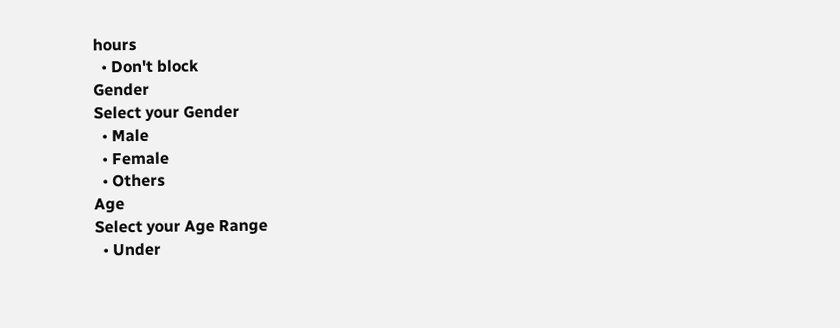hours
  • Don't block
Gender
Select your Gender
  • Male
  • Female
  • Others
Age
Select your Age Range
  • Under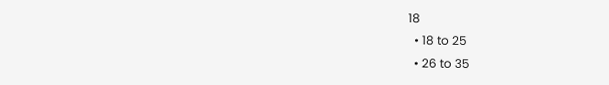18
  • 18 to 25
  • 26 to 35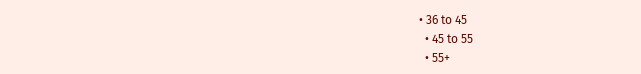• 36 to 45
  • 45 to 55
  • 55+